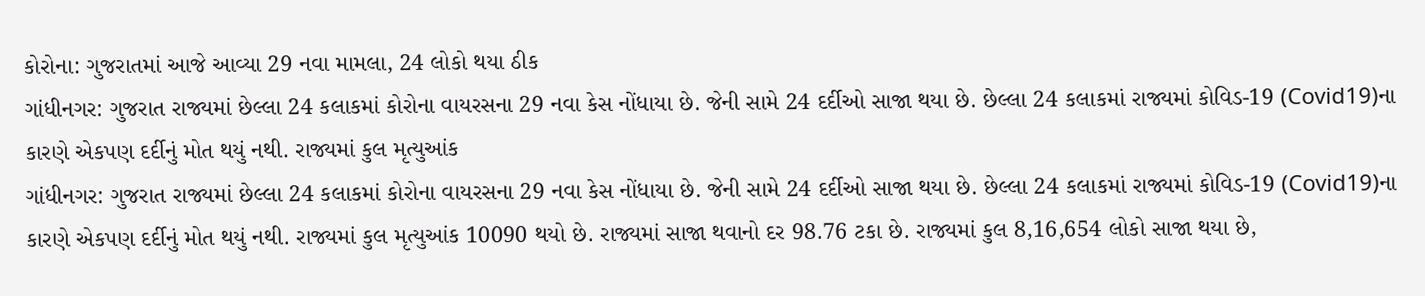કોરોના: ગુજરાતમાં આજે આવ્યા 29 નવા મામલા, 24 લોકો થયા ઠીક
ગાંધીનગર: ગુજરાત રાજ્યમાં છેલ્લા 24 કલાકમાં કોરોના વાયરસના 29 નવા કેસ નોંધાયા છે. જેની સામે 24 દર્દીઓ સાજા થયા છે. છેલ્લા 24 કલાકમાં રાજ્યમાં કોવિડ-19 (Covid19)ના કારણે એકપણ દર્દીનું મોત થયું નથી. રાજ્યમાં કુલ મૃત્યુઆંક
ગાંધીનગર: ગુજરાત રાજ્યમાં છેલ્લા 24 કલાકમાં કોરોના વાયરસના 29 નવા કેસ નોંધાયા છે. જેની સામે 24 દર્દીઓ સાજા થયા છે. છેલ્લા 24 કલાકમાં રાજ્યમાં કોવિડ-19 (Covid19)ના કારણે એકપણ દર્દીનું મોત થયું નથી. રાજ્યમાં કુલ મૃત્યુઆંક 10090 થયો છે. રાજ્યમાં સાજા થવાનો દર 98.76 ટકા છે. રાજ્યમાં કુલ 8,16,654 લોકો સાજા થયા છે,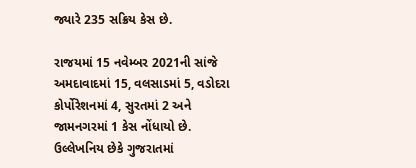જ્યારે 235 સક્રિય કેસ છે.

રાજયમાં 15 નવેમ્બર 2021ની સાંજે અમદાવાદમાં 15, વલસાડમાં 5, વડોદરા કોર્પોરેશનમાં 4, સુરતમાં 2 અને જામનગરમાં 1 કેસ નોંધાયો છે. ઉલ્લેખનિય છેકે ગુજરાતમાં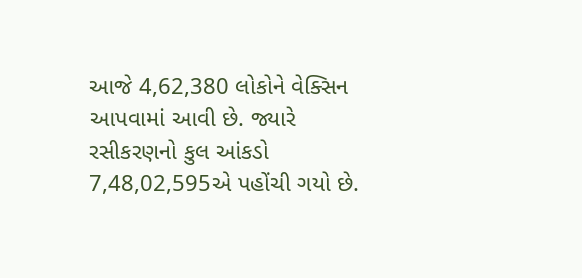આજે 4,62,380 લોકોને વેક્સિન આપવામાં આવી છે. જ્યારે રસીકરણનો કુલ આંકડો 7,48,02,595એ પહોંચી ગયો છે.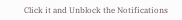Click it and Unblock the Notifications